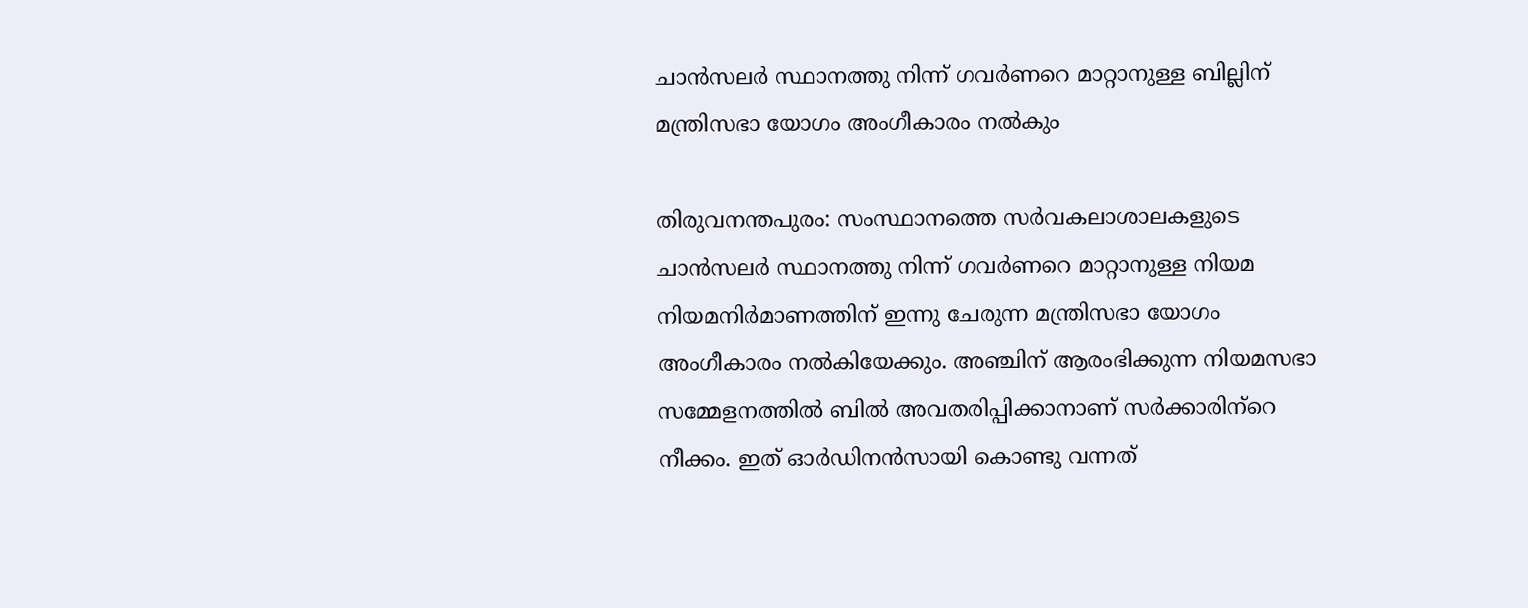ചാന്‍സലര്‍ സ്ഥാനത്തു നിന്ന് ഗവര്‍ണറെ മാറ്റാനുള്ള ബില്ലിന് മന്ത്രിസഭാ യോഗം അംഗീകാരം നല്‍കും

തിരുവനന്തപുരം: സംസ്ഥാനത്തെ സര്‍വകലാശാലകളുടെ ചാന്‍സലര്‍ സ്ഥാനത്തു നിന്ന് ഗവര്‍ണറെ മാറ്റാനുള്ള നിയമ നിയമനിര്‍മാണത്തിന് ഇന്നു ചേരുന്ന മന്ത്രിസഭാ യോഗം അംഗീകാരം നല്‍കിയേക്കും. അഞ്ചിന് ആരംഭിക്കുന്ന നിയമസഭാ സമ്മേളനത്തില്‍ ബില്‍ അവതരിപ്പിക്കാനാണ് സര്‍ക്കാരിന്‌റെ നീക്കം. ഇത് ഓര്‍ഡിനന്‍സായി കൊണ്ടു വന്നത്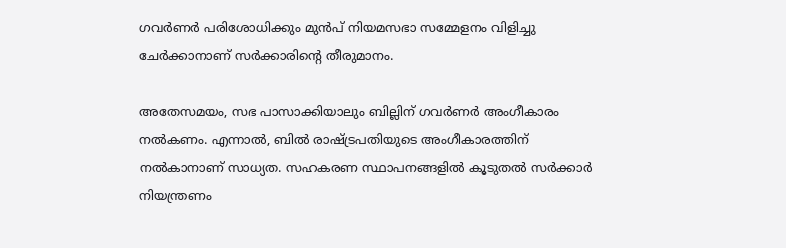ഗവര്‍ണര്‍ പരിശോധിക്കും മുന്‍പ് നിയമസഭാ സമ്മേളനം വിളിച്ചു ചേര്‍ക്കാനാണ് സര്‍ക്കാരിന്റെ തീരുമാനം.

അതേസമയം, സഭ പാസാക്കിയാലും ബില്ലിന് ഗവര്‍ണര്‍ അംഗീകാരം നല്‍കണം. എന്നാല്‍, ബില്‍ രാഷ്ട്രപതിയുടെ അംഗീകാരത്തിന് നല്‍കാനാണ് സാധ്യത. സഹകരണ സ്ഥാപനങ്ങളില്‍ കൂടുതല്‍ സര്‍ക്കാര്‍ നിയന്ത്രണം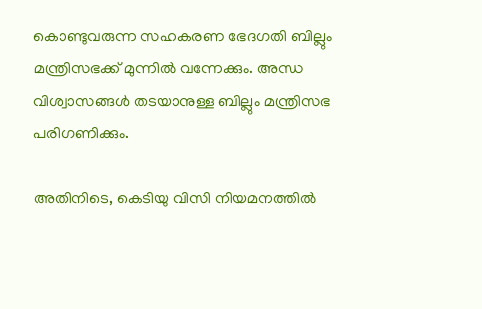കൊണ്ടുവരുന്ന സഹകരണ ഭേദഗതി ബില്ലും മന്ത്രിസഭക്ക് മുന്നില്‍ വന്നേക്കും. അന്ധ വിശ്വാസങ്ങള്‍ തടയാനുള്ള ബില്ലും മന്ത്രിസഭ പരിഗണിക്കും.

അതിനിടെ, കെടിയു വിസി നിയമനത്തില്‍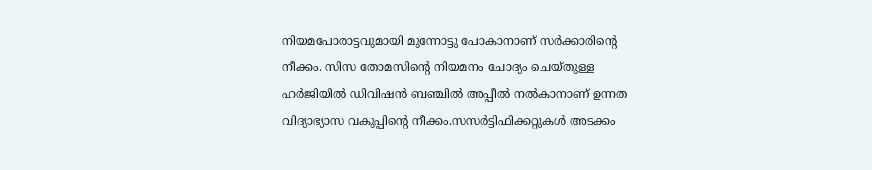നിയമപോരാട്ടവുമായി മുന്നോട്ടു പോകാനാണ് സര്‍ക്കാരിന്റെ നീക്കം. സിസ തോമസിന്റെ നിയമനം ചോദ്യം ചെയ്തുള്ള ഹര്‍ജിയില്‍ ഡിവിഷന്‍ ബഞ്ചില്‍ അപ്പീല്‍ നല്‍കാനാണ് ഉന്നത വിദ്യാഭ്യാസ വകുപ്പിന്റെ നീക്കം.സസര്‍ട്ടിഫിക്കറ്റുകള്‍ അടക്കം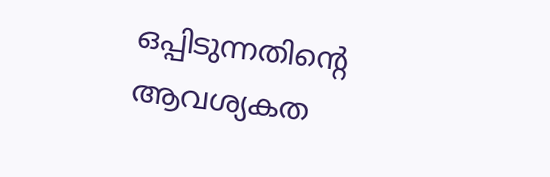ഒപ്പിടുന്നതിന്റെ ആവശ്യകത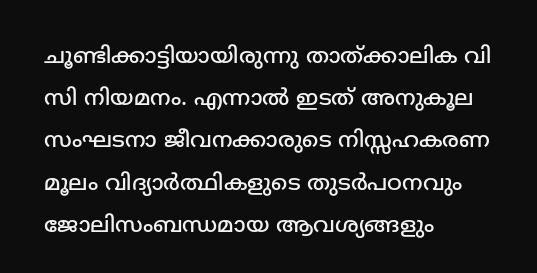ചൂണ്ടിക്കാട്ടിയായിരുന്നു താത്ക്കാലിക വി സി നിയമനം. എന്നാല്‍ ഇടത് അനുകൂല സംഘടനാ ജീവനക്കാരുടെ നിസ്സഹകരണ മൂലം വിദ്യാര്‍ത്ഥികളുടെ തുടര്‍പഠനവും ജോലിസംബന്ധമായ ആവശ്യങ്ങളും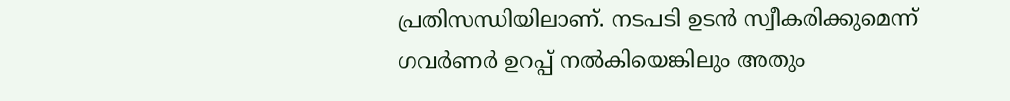പ്രതിസന്ധിയിലാണ്. നടപടി ഉടന്‍ സ്വീകരിക്കുമെന്ന് ഗവര്‍ണര്‍ ഉറപ്പ് നല്‍കിയെങ്കിലും അതും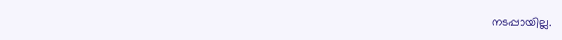നടപ്പായില്ല.